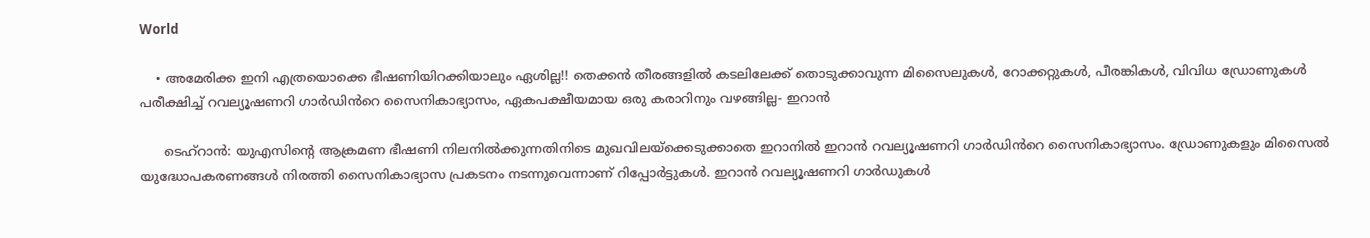World

    • അമേരിക്ക ഇനി എത്രയൊക്കെ ഭീഷണിയിറക്കിയാലും ഏശില്ല!! തെക്കൻ തീരങ്ങളിൽ കടലിലേക്ക് തൊടുക്കാവുന്ന മിസൈലുകൾ, റോക്കറ്റുകൾ, പീരങ്കികൾ, വിവിധ ഡ്രോണുകൾ പരീക്ഷിച്ച് റവല്യൂഷണറി ഗാർഡിൻറെ സൈനികാഭ്യാസം, ഏകപക്ഷീയമായ ഒരു കരാറിനും വഴങ്ങില്ല- ഇറാൻ

      ടെഹ്റാൻ: യുഎസിന്റെ ആക്രമണ ഭീഷണി നിലനിൽക്കുന്നതിനിടെ മുഖവിലയ്ക്കെടുക്കാതെ ഇറാനിൽ ഇറാൻ റവല്യൂഷണറി ഗാർഡിൻറെ സൈനികാഭ്യാസം. ഡ്രോണുകളും മിസൈൽ യുദ്ധോപകരണങ്ങൾ നിരത്തി സൈനികാഭ്യാസ പ്രകടനം നടന്നുവെന്നാണ് റിപ്പോർട്ടുകൾ. ഇറാൻ റവല്യൂഷണറി ഗാർഡുകൾ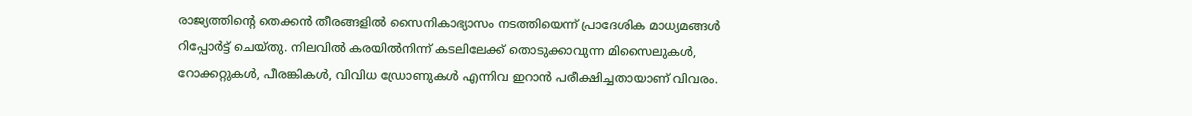രാജ്യത്തിന്റെ തെക്കൻ തീരങ്ങളിൽ സൈനികാഭ്യാസം നടത്തിയെന്ന് പ്രാദേശിക മാധ്യമങ്ങൾ റിപ്പോർട്ട് ചെയ്തു. നിലവിൽ കരയിൽനിന്ന് കടലിലേക്ക് തൊടുക്കാവുന്ന മിസൈലുകൾ, റോക്കറ്റുകൾ, പീരങ്കികൾ, വിവിധ ഡ്രോണുകൾ എന്നിവ ഇറാൻ പരീക്ഷിച്ചതായാണ് വിവരം.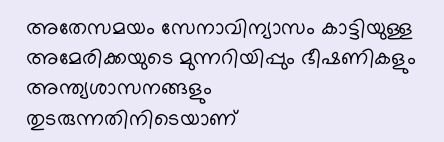അതേസമയം സേനാവിന്യാസം കാട്ടിയുള്ള അമേരിക്കയുടെ മുന്നറിയിപ്പും ഭീഷണികളും അന്ത്യശാസനങ്ങളും തുടരുന്നതിനിടെയാണ്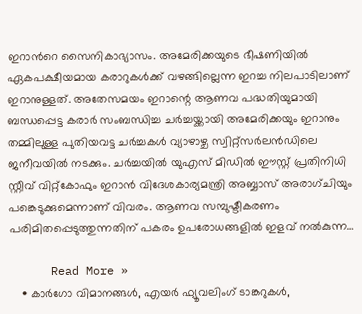ഇറാൻറെ സൈനികാഭ്യാസം. അമേരിക്കയുടെ ഭീഷണിയിൽ ഏകപക്ഷീയമായ കരാറുകൾക്ക് വഴങ്ങില്ലെന്ന ഇറച്ച നിലപാടിലാണ് ഇറാനുള്ളത്. അതേസമയം ഇറാന്റെ ആണവ പദ്ധതിയുമായി ബന്ധപ്പെട്ട കരാർ സംബന്ധിച്ച ചർച്ചയ്ക്കായി അമേരിക്കയും ഇറാനും തമ്മിലുള്ള പുതിയവട്ട ചർച്ചകൾ വ്യാഴാഴ്ച സ്വിറ്റ്‌സർലൻഡിലെ ജനീവയിൽ നടക്കും. ചർച്ചയിൽ യുഎസ് മിഡിൽ ഈസ്റ്റ് പ്രതിനിധി സ്റ്റീവ് വിറ്റ്‌കോഫും ഇറാൻ വിദേശകാര്യമന്ത്രി അബ്ബാസ് അരാഗ്ചിയും പങ്കെടുക്കുമെന്നാണ് വിവരം. ആണവ സമ്പുഷ്ടീകരണം പരിമിതപ്പെടുത്തുന്നതിന് പകരം ഉപരോധങ്ങളിൽ ഇളവ് നൽകുന്ന…

      Read More »
    • കാർഗോ വിമാനങ്ങൾ, എയർ ഫ്യൂവലിംഗ് ടാങ്കറുകൾ,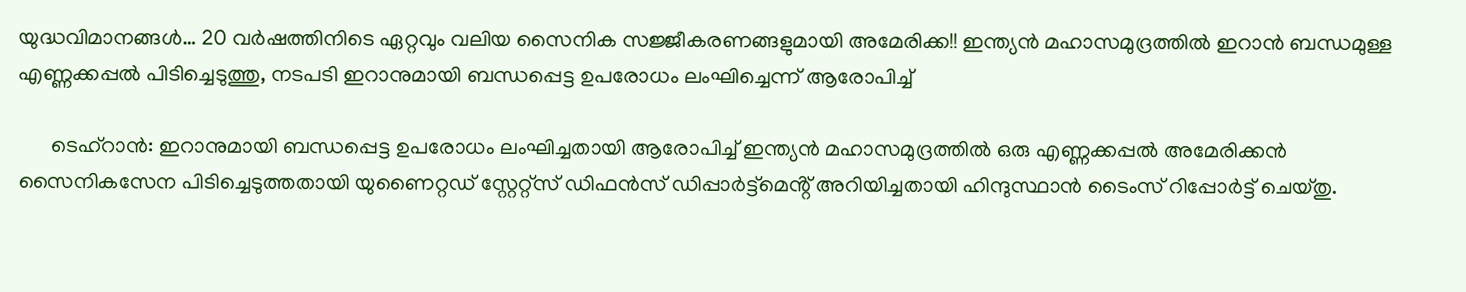യുദ്ധവിമാനങ്ങൾ… 20 വർഷത്തിനിടെ ഏറ്റവും വലിയ സൈനിക സജ്ജീകരണങ്ങളുമായി അമേരിക്ക!! ഇന്ത്യൻ മഹാസമുദ്രത്തിൽ ഇറാൻ ബന്ധമുള്ള എണ്ണക്കപ്പൽ പിടിച്ചെടുത്തു, നടപടി ഇറാനുമായി ബന്ധപ്പെട്ട ഉപരോധം ലംഘിച്ചെന്ന് ആരോപിച്ച്

      ടെഹ്റാൻ: ഇറാനുമായി ബന്ധപ്പെട്ട ഉപരോധം ലംഘിച്ചതായി ആരോപിച്ച് ഇന്ത്യൻ മഹാസമുദ്രത്തിൽ ഒരു എണ്ണക്കപ്പൽ അമേരിക്കൻ സൈനികസേന പിടിച്ചെടുത്തതായി യുണൈറ്റഡ് സ്റ്റേറ്റ്സ് ഡിഫൻസ് ഡിപ്പാർട്ട്മെൻ്റ് അറിയിച്ചതായി ഹിന്ദുസ്ഥാൻ ടൈംസ് റിപ്പോർട്ട് ചെയ്തു.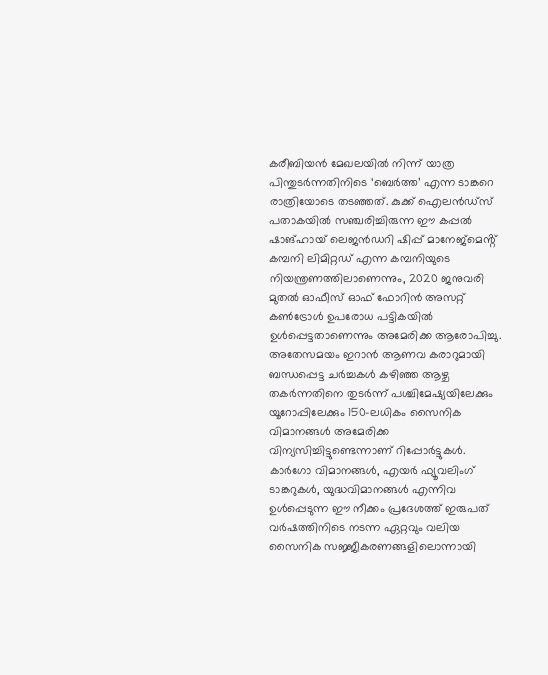കരീബിയൻ മേഖലയിൽ നിന്ന് യാത്ര പിന്തുടർന്നതിനിടെ ‘ബെർത്ത’ എന്ന ടാങ്കറെ രാത്രിയോടെ തടഞ്ഞത്. കുക്ക് ഐലൻഡ്‌സ് പതാകയിൽ സഞ്ചരിച്ചിരുന്ന ഈ കപ്പൽ ഷാങ്ഹായ് ലെജൻഡറി ഷിപ്പ് മാനേജ്‌മെൻ്റ് കമ്പനി ലിമിറ്റഡ് എന്ന കമ്പനിയുടെ നിയന്ത്രണത്തിലാണെന്നും, 2020 ജനുവരി മുതൽ ഓഫീസ് ഓഫ് ഫോറിൻ അസറ്റ് കൺട്രോൾ ഉപരോധ പട്ടികയിൽ ഉൾപ്പെട്ടതാണെന്നും അമേരിക്ക ആരോപിച്ചു. അതേസമയം ഇറാൻ ആണവ കരാറുമായി ബന്ധപ്പെട്ട ചർച്ചകൾ കഴിഞ്ഞ ആഴ്ച തകർന്നതിനെ തുടർന്ന് പശ്ചിമേഷ്യയിലേക്കും യൂറോപ്പിലേക്കും 150-ലധികം സൈനിക വിമാനങ്ങൾ അമേരിക്ക വിന്യസിച്ചിട്ടുണ്ടെന്നാണ് റിപ്പോർട്ടുകൾ. കാർഗോ വിമാനങ്ങൾ, എയർ ഫ്യൂവലിംഗ് ടാങ്കറുകൾ, യുദ്ധവിമാനങ്ങൾ എന്നിവ ഉൾപ്പെടുന്ന ഈ നീക്കം പ്രദേശത്ത് ഇരുപത് വർഷത്തിനിടെ നടന്ന ഏറ്റവും വലിയ സൈനിക സജ്ജീകരണങ്ങളിലൊന്നായി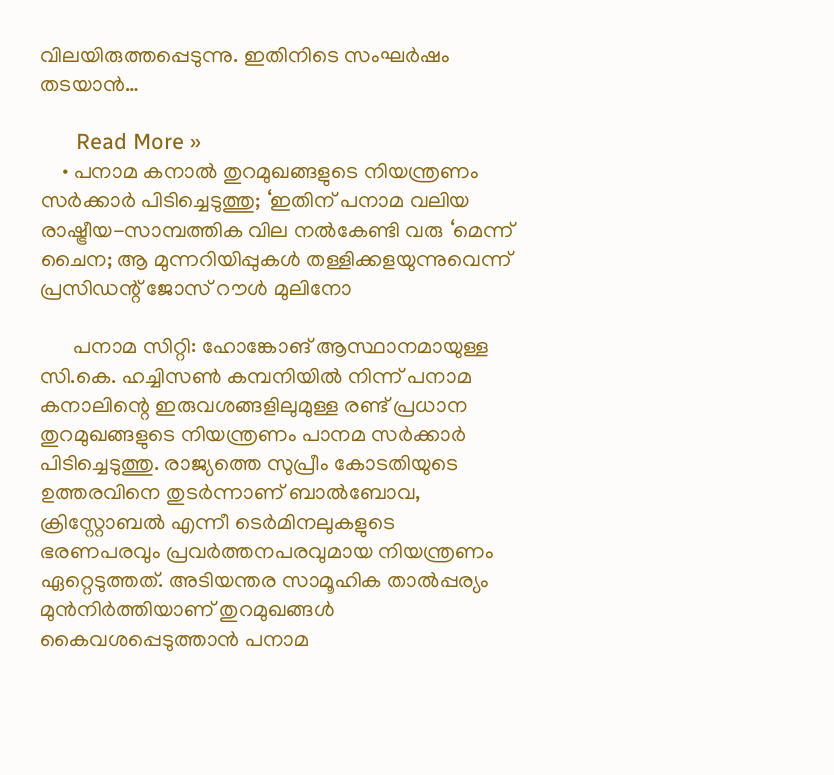വിലയിരുത്തപ്പെടുന്നു. ഇതിനിടെ സംഘർഷം തടയാൻ…

      Read More »
    • പനാമ കനാൽ തുറമുഖങ്ങളുടെ നിയന്ത്രണം സർക്കാർ പിടിച്ചെടുത്തു; ‘ഇതിന് പനാമ വലിയ രാഷ്ട്രീയ-സാമ്പത്തിക വില നൽകേണ്ടി വരു ‘മെന്ന് ചൈന; ആ മുന്നറിയിപ്പുകൾ തള്ളിക്കളയുന്നുവെന്ന് പ്രസിഡന്റ് ജോസ് റൗൾ മുലിനോ

      പനാമ സിറ്റി: ഹോങ്കോങ് ആസ്ഥാനമായുള്ള സി.കെ. ഹച്ചിസൺ കമ്പനിയിൽ നിന്ന് പനാമ കനാലിന്റെ ഇരുവശങ്ങളിലുമുള്ള രണ്ട് പ്രധാന തുറമുഖങ്ങളുടെ നിയന്ത്രണം പാനമ സർക്കാർ പിടിച്ചെടുത്തു. രാജ്യത്തെ സുപ്രീം കോടതിയുടെ ഉത്തരവിനെ തുടർന്നാണ് ബാൽബോവ, ക്രിസ്റ്റോബൽ എന്നീ ടെർമിനലുകളുടെ ഭരണപരവും പ്രവർത്തനപരവുമായ നിയന്ത്രണം ഏറ്റെടുത്തത്. അടിയന്തര സാമൂഹിക താൽപ്പര്യം മുൻനിർത്തിയാണ് തുറമുഖങ്ങൾ കൈവശപ്പെടുത്താൻ പനാമ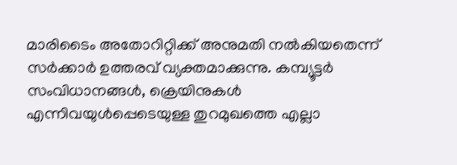മാരിടൈം അതോറിറ്റിക്ക് അനുമതി നൽകിയതെന്ന് സർക്കാർ ഉത്തരവ് വ്യക്തമാക്കുന്നു. കമ്പ്യൂട്ടർ സംവിധാനങ്ങൾ, ക്രെയിനുകൾ എന്നിവയുൾപ്പെടെയുള്ള തുറമുഖത്തെ എല്ലാ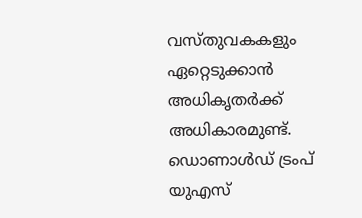വസ്തുവകകളും ഏറ്റെടുക്കാൻ അധികൃതർക്ക് അധികാരമുണ്ട്. ഡൊണാൾഡ് ട്രംപ് യുഎസ്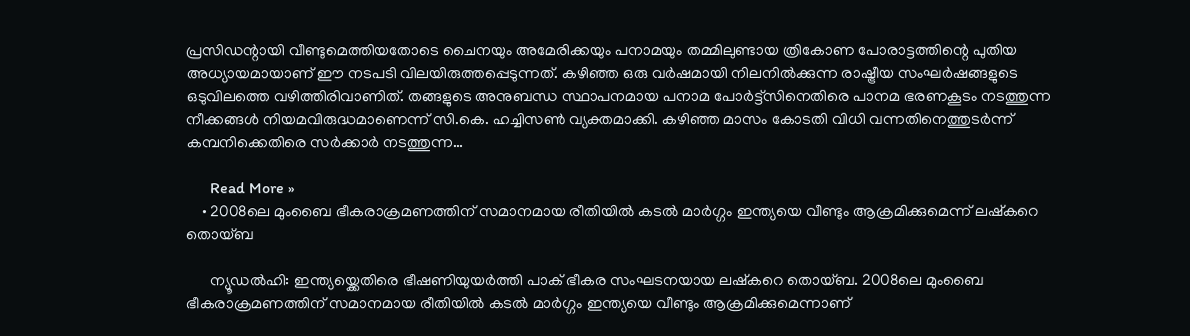പ്രസിഡന്റായി വീണ്ടുമെത്തിയതോടെ ചൈനയും അമേരിക്കയും പനാമയും തമ്മിലുണ്ടായ ത്രികോണ പോരാട്ടത്തിന്റെ പുതിയ അധ്യായമായാണ് ഈ നടപടി വിലയിരുത്തപ്പെടുന്നത്. കഴിഞ്ഞ ഒരു വർഷമായി നിലനിൽക്കുന്ന രാഷ്ട്രീയ സംഘർഷങ്ങളുടെ ഒടുവിലത്തെ വഴിത്തിരിവാണിത്. തങ്ങളുടെ അനുബന്ധ സ്ഥാപനമായ പനാമ പോർട്ട്‌സിനെതിരെ പാനമ ഭരണകൂടം നടത്തുന്ന നീക്കങ്ങൾ നിയമവിരുദ്ധമാണെന്ന് സി.കെ. ഹച്ചിസൺ വ്യക്തമാക്കി. കഴിഞ്ഞ മാസം കോടതി വിധി വന്നതിനെത്തുടർന്ന് കമ്പനിക്കെതിരെ സർക്കാർ നടത്തുന്ന…

      Read More »
    • 2008ലെ മുംബൈ ഭീകരാക്രമണത്തിന് സമാനമായ രീതിയിൽ കടൽ മാർഗ്ഗം ഇന്ത്യയെ വീണ്ടും ആക്രമിക്കുമെന്ന് ലഷ്കറെ തൊയ്ബ

      ന്യൂഡൽഹി: ഇന്ത്യയ്ക്കെതിരെ ഭീഷണിയുയർത്തി പാക് ഭീകര സംഘടനയായ ലഷ്കറെ തൊയ്ബ. 2008ലെ മുംബൈ ഭീകരാക്രമണത്തിന് സമാനമായ രീതിയിൽ കടൽ മാർഗ്ഗം ഇന്ത്യയെ വീണ്ടും ആക്രമിക്കുമെന്നാണ്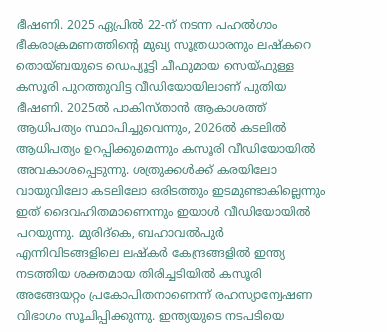ഭീഷണി. 2025 ഏപ്രിൽ 22-ന് നടന്ന പഹൽഗാം ഭീകരാക്രമണത്തിന്റെ മുഖ്യ സൂത്രധാരനും ലഷ്കറെ തൊയ്ബയുടെ ഡെപ്യൂട്ടി ചീഫുമായ സെയ്ഫുള്ള കസൂരി പുറത്തുവിട്ട വീഡിയോയിലാണ് പുതിയ ഭീഷണി. 2025ൽ പാകിസ്താൻ ആകാശത്ത് ആധിപത്യം സ്ഥാപിച്ചുവെന്നും, 2026ൽ കടലിൽ ആധിപത്യം ഉറപ്പിക്കുമെന്നും കസൂരി വീഡിയോയിൽ അവകാശപ്പെടുന്നു. ശത്രുക്കൾക്ക് കരയിലോ വായുവിലോ കടലിലോ ഒരിടത്തും ഇടമുണ്ടാകില്ലെന്നും ഇത് ദൈവഹിതമാണെന്നും ഇയാൾ വീഡിയോയിൽ പറയുന്നു. മുരിദ്‌കെ, ബഹാവൽപുർ എന്നിവിടങ്ങളിലെ ലഷ്കർ കേന്ദ്രങ്ങളിൽ ഇന്ത്യ നടത്തിയ ശക്തമായ തിരിച്ചടിയിൽ കസൂരി അങ്ങേയറ്റം പ്രകോപിതനാണെന്ന് രഹസ്യാന്വേഷണ വിഭാഗം സൂചിപ്പിക്കുന്നു. ഇന്ത്യയുടെ നടപടിയെ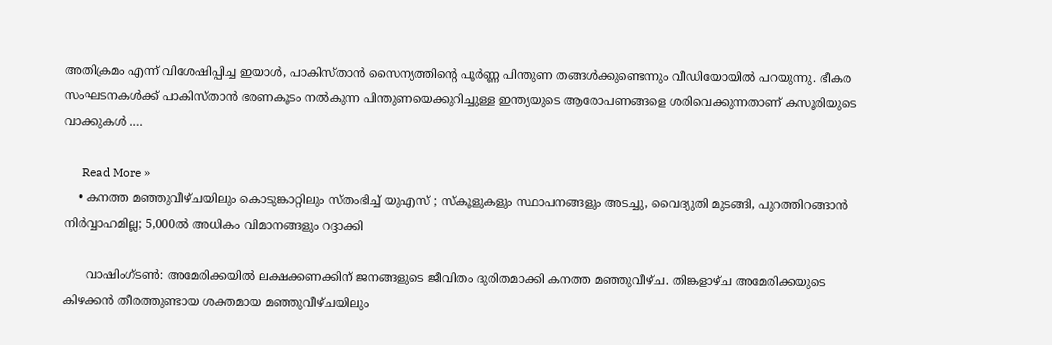അതിക്രമം എന്ന് വിശേഷിപ്പിച്ച ഇയാൾ, പാകിസ്താൻ സൈന്യത്തിന്റെ പൂർണ്ണ പിന്തുണ തങ്ങൾക്കുണ്ടെന്നും വീഡിയോയിൽ പറയുന്നു. ഭീകര സംഘടനകൾക്ക് പാകിസ്താൻ ഭരണകൂടം നൽകുന്ന പിന്തുണയെക്കുറിച്ചുള്ള ഇന്ത്യയുടെ ആരോപണങ്ങളെ ശരിവെക്കുന്നതാണ് കസൂരിയുടെ വാക്കുകൾ .…

      Read More »
    • കനത്ത മഞ്ഞുവീഴ്ചയിലും കൊടുങ്കാറ്റിലും സ്തംഭിച്ച് യുഎസ് ; സ്കൂളുകളും സ്ഥാപനങ്ങളും അടച്ചു, വൈദ്യുതി മുടങ്ങി, പുറത്തിറങ്ങാൻ നിർവ്വാഹമില്ല; 5,000ൽ അധികം വിമാനങ്ങളും റദ്ദാക്കി

      വാഷിംഗ്ടൺ: അമേരിക്കയിൽ ലക്ഷക്കണക്കിന് ജനങ്ങളുടെ ജീവിതം ദുരിതമാക്കി കനത്ത മഞ്ഞുവീഴ്ച. തിങ്കളാഴ്ച അമേരിക്കയുടെ കിഴക്കൻ തീരത്തുണ്ടായ ശക്തമായ മഞ്ഞുവീഴ്ചയിലും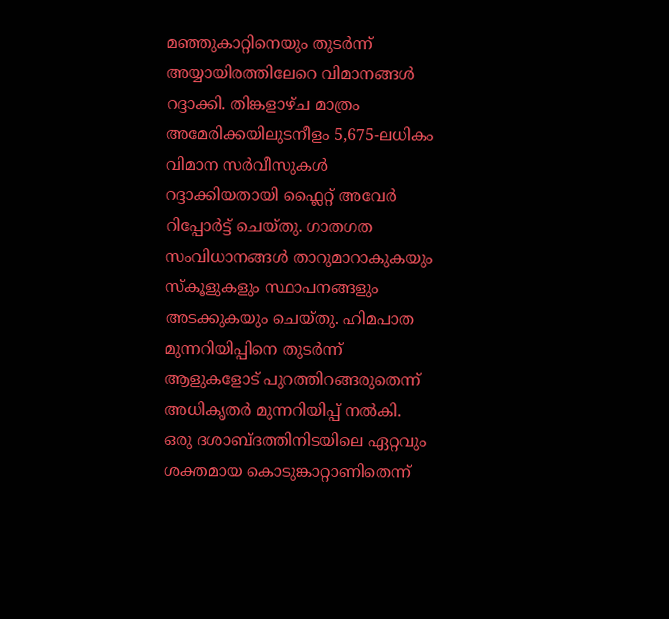മഞ്ഞുകാറ്റിനെയും തുടർന്ന് അയ്യായിരത്തിലേറെ വിമാനങ്ങൾ റദ്ദാക്കി. തിങ്കളാഴ്ച മാത്രം അമേരിക്കയിലുടനീളം 5,675-ലധികം വിമാന സർവീസുകൾ റദ്ദാക്കിയതായി ഫ്ലൈറ്റ് അവേർ റിപ്പോർട്ട് ചെയ്തു. ഗാതഗത സംവിധാനങ്ങൾ താറുമാറാകുകയും സ്കൂളുകളും സ്ഥാപനങ്ങളും അടക്കുകയും ചെയ്തു. ഹിമപാത മുന്നറിയിപ്പിനെ തുടർന്ന് ആളുകളോട് പുറത്തിറങ്ങരുതെന്ന് അധികൃതർ മുന്നറിയിപ്പ് നൽകി. ഒരു ദശാബ്ദത്തിനിടയിലെ ഏറ്റവും ശക്തമായ കൊടുങ്കാറ്റാണിതെന്ന്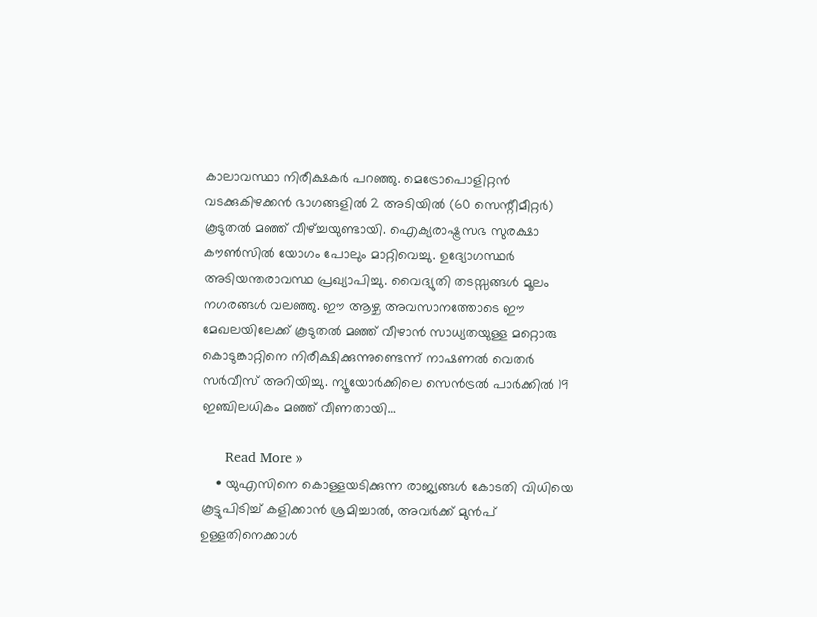കാലാവസ്ഥാ നിരീക്ഷകർ പറഞ്ഞു. മെട്രോപൊളിറ്റൻ വടക്കുകിഴക്കൻ ഭാഗങ്ങളിൽ 2 അടിയിൽ (60 സെന്റീമീറ്റർ) കൂടുതൽ മഞ്ഞ് വീഴ്ച്ചയുണ്ടായി. ഐക്യരാഷ്ട്രസഭ സുരക്ഷാ കൗൺസിൽ യോഗം പോലും മാറ്റിവെച്ചു. ഉദ്യോഗസ്ഥർ അടിയന്തരാവസ്ഥ പ്രഖ്യാപിച്ചു. വൈദ്യുതി തടസ്സങ്ങൾ മൂലം നഗരങ്ങൾ വലഞ്ഞു. ഈ ആഴ്ച അവസാനത്തോടെ ഈ മേഖലയിലേക്ക് കൂടുതൽ മഞ്ഞ് വീഴാൻ സാധ്യതയുള്ള മറ്റൊരു കൊടുങ്കാറ്റിനെ നിരീക്ഷിക്കുന്നുണ്ടെന്ന് നാഷണൽ വെതർ സർവീസ് അറിയിച്ചു. ന്യൂയോർക്കിലെ സെൻട്രൽ പാർക്കിൽ 19 ഇഞ്ചിലധികം മഞ്ഞ് വീണതായി…

      Read More »
    • യുഎസിനെ കൊള്ളയടിക്കുന്ന രാജ്യങ്ങൾ കോടതി വിധിയെ കൂട്ടുപിടിച്ച് കളിക്കാൻ ശ്രമിച്ചാൽ, അവർക്ക് മുൻപ് ഉള്ളതിനെക്കാൾ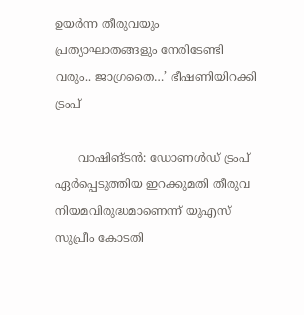ഉയർന്ന തീരുവയും പ്രത്യാഘാതങ്ങളും നേരിടേണ്ടി വരും.. ജാഗ്രതൈ…’ ഭീഷണിയിറക്കി ട്രംപ്

      വാഷിങ്ടൻ: ഡോണൾഡ് ട്രംപ് ഏർപ്പെടുത്തിയ ഇറക്കുമതി തീരുവ നിയമവിരുദ്ധമാണെന്ന് യുഎസ് സുപ്രീം കോടതി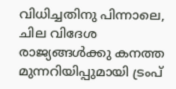വിധിച്ചതിനു പിന്നാലെ, ചില വിദേശ രാജ്യങ്ങൾക്കു കനത്ത മുന്നറിയിപ്പുമായി ട്രംപ്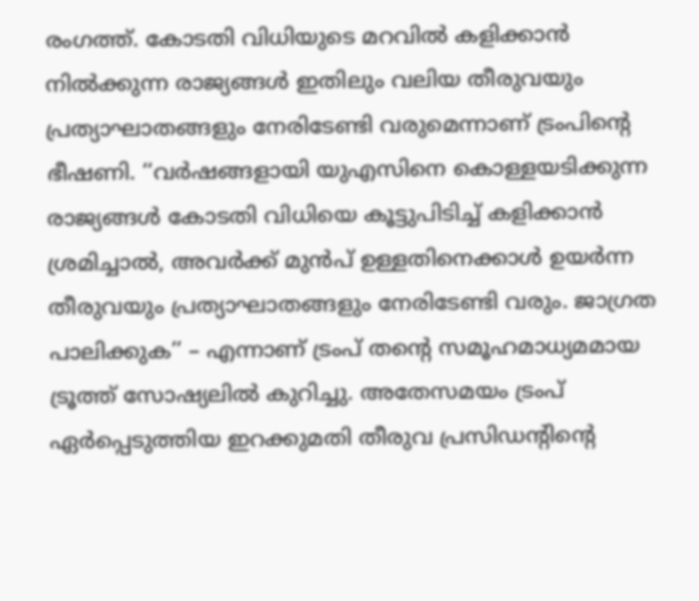രംഗത്ത്. കോടതി വിധിയുടെ മറവിൽ കളിക്കാൻ നിൽക്കുന്ന രാജ്യങ്ങൾ ഇതിലും വലിയ തീരുവയും പ്രത്യാഘാതങ്ങളും നേരിടേണ്ടി വരുമെന്നാണ് ട്രംപിന്റെ ഭീഷണി. ‘‘വർഷങ്ങളായി യുഎസിനെ കൊള്ളയടിക്കുന്ന രാജ്യങ്ങൾ കോടതി വിധിയെ കൂട്ടുപിടിച്ച് കളിക്കാൻ ശ്രമിച്ചാൽ, അവർക്ക് മുൻപ് ഉള്ളതിനെക്കാൾ ഉയർന്ന തീരുവയും പ്രത്യാഘാതങ്ങളും നേരിടേണ്ടി വരും. ജാഗ്രത പാലിക്കുക’’ – എന്നാണ് ട്രംപ് തന്റെ സമൂഹമാധ്യമമായ ട്രൂത്ത് സോഷ്യലിൽ കുറിച്ചു. അതേസമയം ട്രംപ് ഏർപ്പെടുത്തിയ ഇറക്കുമതി തീരുവ പ്രസിഡന്റിന്റെ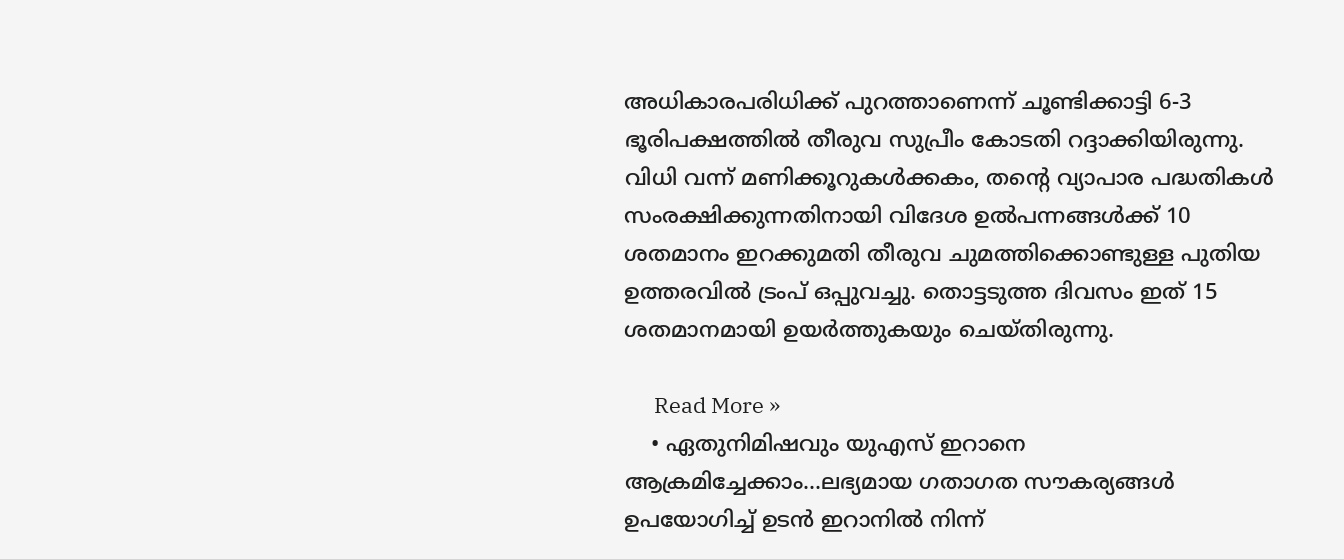അധികാരപരിധിക്ക് പുറത്താണെന്ന് ചൂണ്ടിക്കാട്ടി 6-3 ഭൂരിപക്ഷത്തിൽ തീരുവ സുപ്രീം കോടതി റദ്ദാക്കിയിരുന്നു. വിധി വന്ന് മണിക്കൂറുകൾക്കകം, തന്റെ വ്യാപാര പദ്ധതികൾ സംരക്ഷിക്കുന്നതിനായി വിദേശ ഉൽപന്നങ്ങൾക്ക് 10 ശതമാനം ഇറക്കുമതി തീരുവ ചുമത്തിക്കൊണ്ടുള്ള പുതിയ ഉത്തരവിൽ ട്രംപ് ഒപ്പുവച്ചു. തൊട്ടടുത്ത ദിവസം ഇത് 15 ശതമാനമായി ഉയർത്തുകയും ചെയ്തിരുന്നു.

      Read More »
    • ഏതുനിമിഷവും യുഎസ് ഇറാനെ ആക്രമിച്ചേക്കാം…ലഭ്യമായ ഗതാഗത സൗകര്യങ്ങൾ ഉപയോഗിച്ച് ഉടൻ ഇറാനിൽ നിന്ന്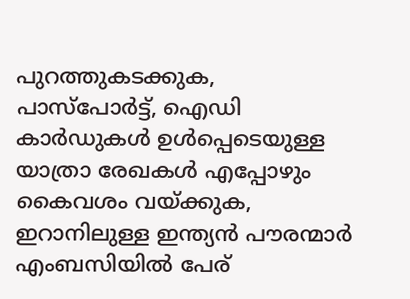പുറത്തുകടക്കുക, പാസ്‌പോർട്ട്, ഐഡി കാർഡുകൾ ഉൾപ്പെടെയുള്ള യാത്രാ രേഖകൾ എപ്പോഴും കൈവശം വയ്ക്കുക, ഇറാനിലുള്ള ഇന്ത്യൻ പൗരന്മാർ എംബസിയിൽ പേര്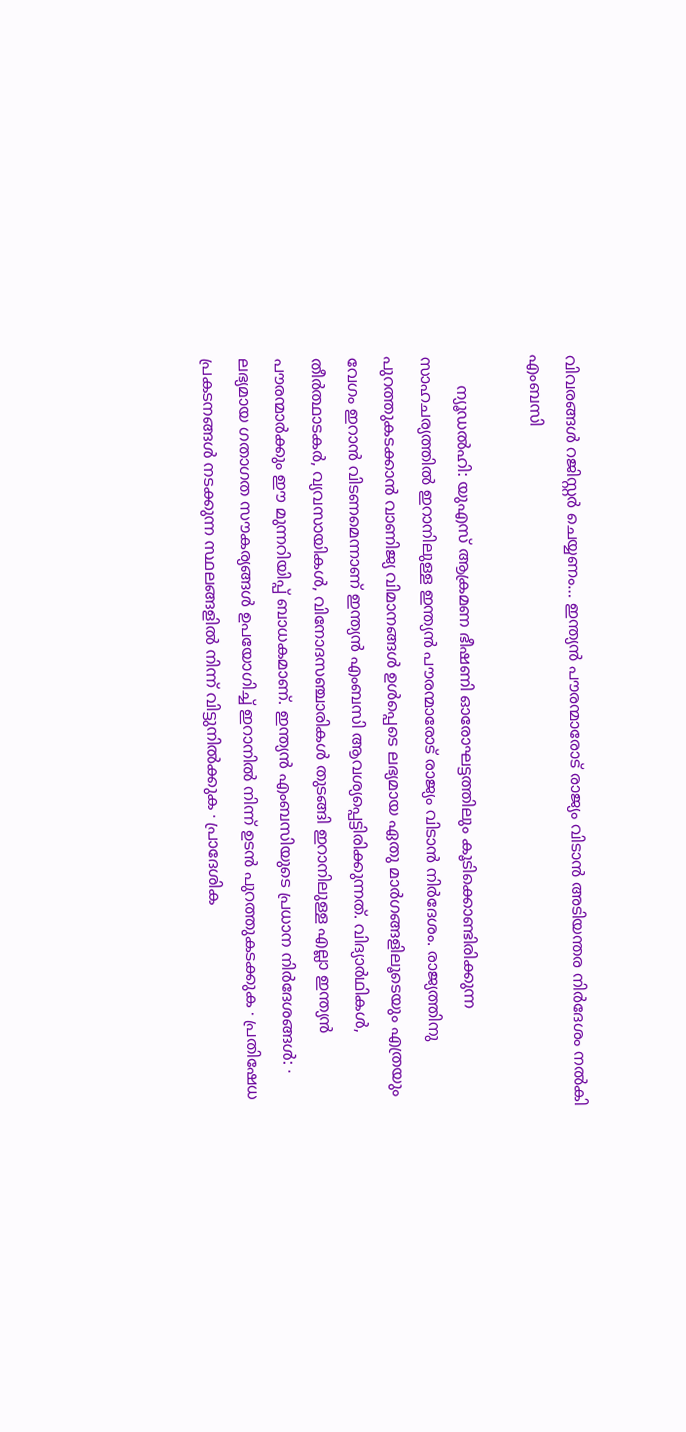വിവരങ്ങൾ റജിസ്റ്റർ ചെയ്യണം… ഇന്ത്യൻ പൗരന്മാരോട് രാജ്യം വിടാൻ അടിയന്തര നിർദേശം നൽകി എംബസി

      ന്യൂഡൽഹി: യുഎസ് ആക്രമണ ഭീഷണി ഓരോഘട്ടത്തിലും കൂടിക്കൊണ്ടിരിക്കുന്ന സാഹചര്യത്തിൽ ഇറാനിലുള്ള ഇന്ത്യൻ പൗരന്മാരോട് രാജ്യം വിടാൻ നിർദേശം. രാജ്യത്തിനു പുറത്തുകടക്കാൻ വാണിജ്യ വിമാനങ്ങൾ ഉൾപ്പെടെ ലഭ്യമായ ഏതു മാർഗങ്ങളിലൂടെയും എത്രയും വേഗം ഇറാൻ വിടണമെന്നാണ് ഇന്ത്യൻ എംബസി ആവശ്യപ്പെട്ടിരിക്കുന്നത്. വിദ്യാർഥികൾ, തീർത്ഥാടകർ, വ്യവസായികൾ, വിനോദസഞ്ചാരികൾ തുടങ്ങി ഇറാനിലുള്ള എല്ലാ ഇന്ത്യൻ പൗരന്മാർക്കും ഈ മുന്നറിയിപ്പ് ബാധകമാണ്. ഇന്ത്യൻ എംബസിയുടെ പ്രധാന നിർദേശങ്ങൾ: ∙ ലഭ്യമായ ഗതാഗത സൗകര്യങ്ങൾ ഉപയോഗിച്ച് ഇറാനിൽ നിന്ന് ഉടൻ പുറത്തുകടക്കുക ∙ പ്രതിഷേധ പ്രകടനങ്ങൾ നടക്കുന്ന സ്ഥലങ്ങളിൽ നിന്ന് വിട്ടുനിൽക്കുക ∙ പ്രാദേശിക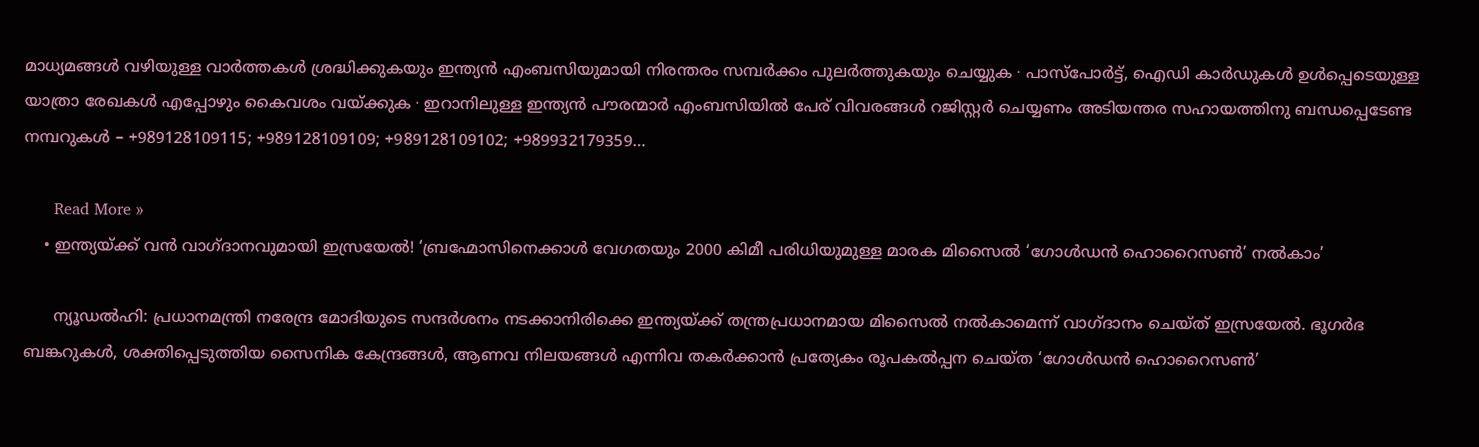മാധ്യമങ്ങൾ വഴിയുള്ള വാർത്തകൾ ശ്രദ്ധിക്കുകയും ഇന്ത്യൻ എംബസിയുമായി നിരന്തരം സമ്പർക്കം പുലർത്തുകയും ചെയ്യുക ∙ പാസ്‌പോർട്ട്, ഐഡി കാർഡുകൾ ഉൾപ്പെടെയുള്ള യാത്രാ രേഖകൾ എപ്പോഴും കൈവശം വയ്ക്കുക ∙ ഇറാനിലുള്ള ഇന്ത്യൻ പൗരന്മാർ എംബസിയിൽ പേര് വിവരങ്ങൾ റജിസ്റ്റർ ചെയ്യണം അടിയന്തര സഹായത്തിനു ബന്ധപ്പെടേണ്ട നമ്പറുകൾ – +989128109115; +989128109109; +989128109102; +989932179359…

      Read More »
    • ഇന്ത്യയ്ക്ക് വൻ വാഗ്ദാനവുമായി ഇസ്രയേൽ! ‘ബ്രഹ്മോസിനെക്കാൾ വേഗതയും 2000 കിമീ പരിധിയുമുള്ള മാരക മിസൈൽ ‘ഗോൾഡൻ ഹൊറൈസൺ’ നൽകാം’

      ന്യൂഡൽഹി: പ്രധാനമന്ത്രി നരേന്ദ്ര മോദിയുടെ സന്ദർശനം നടക്കാനിരിക്കെ ഇന്ത്യയ്ക്ക് തന്ത്രപ്രധാനമായ മിസൈൽ നൽകാമെന്ന്‌ വാഗ്ദാനം ചെയ്ത് ഇസ്രയേൽ. ഭൂഗർഭ ബങ്കറുകൾ, ശക്തിപ്പെടുത്തിയ സൈനിക കേന്ദ്രങ്ങൾ, ആണവ നിലയങ്ങൾ എന്നിവ തകർക്കാൻ പ്രത്യേകം രൂപകൽപ്പന ചെയ്ത ‘ഗോൾഡൻ ഹൊറൈസൺ’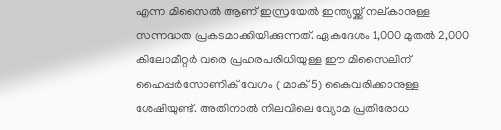എന്ന മിസൈൽ ആണ് ഇസ്രയേൽ ഇന്ത്യയ്ക്ക് നല്കാനുള്ള സന്നദ്ധത പ്രകടമാക്കിയിക്കുന്നത്. ഏകദേശം 1,000 മുതൽ 2,000 കിലോമീറ്റർ വരെ പ്രഹരപരിധിയുള്ള ഈ മിസൈലിന് ഹൈപ്പർസോണിക് വേഗം ( മാക് 5) കൈവരിക്കാനുള്ള ശേഷിയുണ്ട്. അതിനാൽ നിലവിലെ വ്യോമ പ്രതിരോധ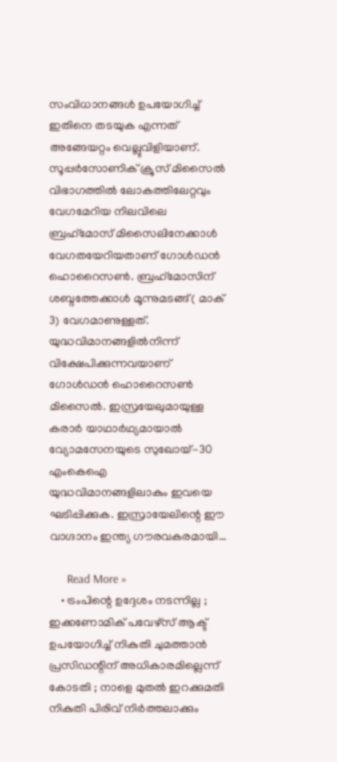സംവിധാനങ്ങൾ ഉപയോഗിച്ച് ഇതിനെ തടയുക എന്നത് അങ്ങേയറ്റം വെല്ലുവിളിയാണ്. സൂപ്പർസോണിക് ക്രൂസ് മിസൈൽ വിഭാഗത്തിൽ ലോകത്തിലേറ്റവും വേഗമേറിയ നിലവിലെ ബ്രഹ്‌മോസ് മിസൈലിനേക്കാൾ വേഗതയേറിയതാണ് ഗോൾഡൻ ഹൊറൈസൺ. ബ്രഹ്‌മോസിന് ശബ്ദത്തേക്കാൾ മൂന്നുമടങ്ങ് ( മാക് 3) വേഗമാണുള്ളത്. യുദ്ധവിമാനങ്ങളിൽനിന്ന് വിക്ഷേപിക്കുന്നവയാണ് ഗോൾഡൻ ഹൊറൈസൺ മിസൈൽ. ഇസ്രയേലുമായുള്ള കരാർ യാഥാർഥ്യമായാൽ വ്യോമസേനയുടെ സുഖോയ്-30 എംകെഐ യുദ്ധവിമാനങ്ങളിലാകും ഇവയെ ഘടിപ്പിക്കുക. ഇസ്രായേലിന്റെ ഈ വാഗ്ദാനം ഇന്ത്യ ഗൗരവകരമായി…

      Read More »
    • ട്രംപിന്റെ ഉദ്ദേശം നടന്നില്ല ; ഇക്കണോമിക് പവേഴ്സ് ആക്ട് ഉപയോഗിച്ച് നികുതി ചുമത്താൻ പ്രസിഡന്റിന് അധികാരമില്ലെന്ന് കോടതി ; നാളെ മുതൽ ഇറക്കുമതി നികുതി പിരിവ് നിർത്തലാക്കും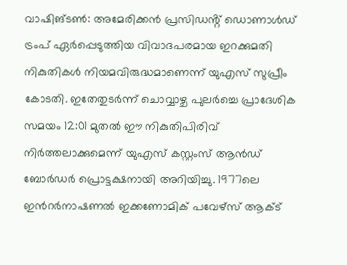വാഷിങ്ടൺ: അമേരിക്കൻ പ്രസിഡൻ്റ് ഡൊണാൾഡ് ട്രംപ് ഏർപ്പെടുത്തിയ വിവാദപരമായ ഇറക്കുമതി നികുതികൾ നിയമവിരുദ്ധമാണെന്ന് യുഎസ് സുപ്രീം കോടതി. ഇതേതുടർന്ന് ചൊവ്വാഴ്ച പുലർച്ചെ പ്രാദേശിക സമയം 12:01 മുതൽ ഈ നികുതിപിരിവ് നിർത്തലാക്കുമെന്ന് യുഎസ് കസ്റ്റംസ് ആൻഡ് ബോർഡർ പ്രൊട്ടക്ഷനായി അറിയിച്ചു. 1977ലെ ഇൻറർനാഷണൽ ഇക്കണോമിക് പവേഴ്സ് ആക്ട്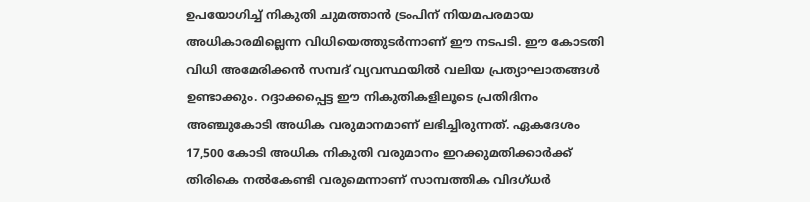ഉപയോഗിച്ച് നികുതി ചുമത്താൻ ട്രംപിന് നിയമപരമായ അധികാരമില്ലെന്ന വിധിയെത്തുടർന്നാണ് ഈ നടപടി. ഈ കോടതി വിധി അമേരിക്കൻ സമ്പദ് വ്യവസ്ഥയിൽ വലിയ പ്രത്യാഘാതങ്ങൾ ഉണ്ടാക്കും. റദ്ദാക്കപ്പെട്ട ഈ നികുതികളിലൂടെ പ്രതിദിനം അഞ്ചുകോടി അധിക വരുമാനമാണ് ലഭിച്ചിരുന്നത്. ഏകദേശം 17,500 കോടി അധിക നികുതി വരുമാനം ഇറക്കുമതിക്കാർക്ക് തിരികെ നൽകേണ്ടി വരുമെന്നാണ് സാമ്പത്തിക വിദഗ്ധർ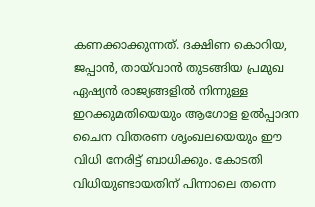കണക്കാക്കുന്നത്. ദക്ഷിണ കൊറിയ, ജപ്പാൻ, തായ്‌വാൻ തുടങ്ങിയ പ്രമുഖ ഏഷ്യൻ രാജ്യങ്ങളിൽ നിന്നുള്ള ഇറക്കുമതിയെയും ആഗോള ഉൽപ്പാദന ചൈന വിതരണ ശൃംഖലയെയും ഈ വിധി നേരിട്ട് ബാധിക്കും. കോടതി വിധിയുണ്ടായതിന് പിന്നാലെ തന്നെ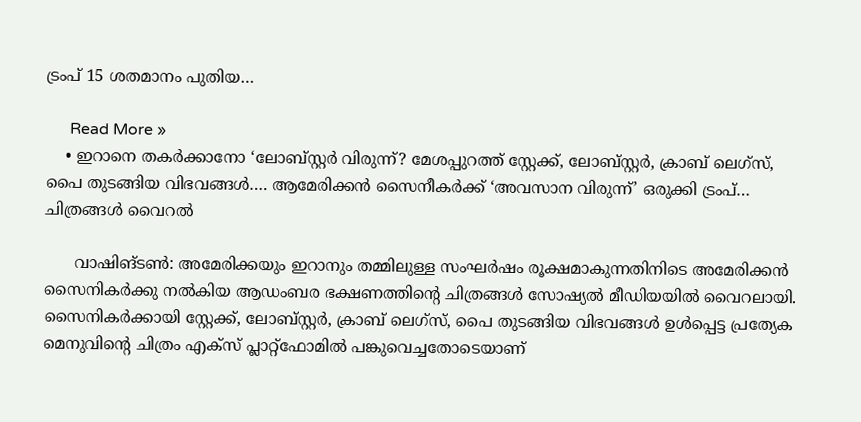ട്രംപ് 15 ശതമാനം പുതിയ…

      Read More »
    • ഇറാനെ തകർക്കാനോ ‘ലോബ്സ്റ്റർ വിരുന്ന്? മേശപ്പുറത്ത് സ്റ്റേക്ക്, ലോബ്സ്റ്റർ, ക്രാബ് ലെഗ്സ്, പൈ തുടങ്ങിയ വിഭവങ്ങൾ…. ആമേരിക്കൻ സൈനീകർക്ക് ‘അവസാന വിരുന്ന്’ ഒരുക്കി ട്രംപ്… ചിത്രങ്ങൾ വൈറൽ

      വാഷിങ്ട‌ൺ: അമേരിക്കയും ഇറാനും തമ്മിലുള്ള സംഘർഷം രൂക്ഷമാകുന്നതിനിടെ അമേരിക്കൻ സൈനികർക്കു നൽകിയ ആഡംബര ഭക്ഷണത്തിന്റെ ചിത്രങ്ങൾ സോഷ്യൽ മീഡിയയിൽ വൈറലായി. സൈനികർക്കായി സ്റ്റേക്ക്, ലോബ്സ്റ്റർ, ക്രാബ് ലെഗ്സ്, പൈ തുടങ്ങിയ വിഭവങ്ങൾ ഉൾപ്പെട്ട പ്രത്യേക മെനുവിന്റെ ചിത്രം എക്സ് പ്ലാറ്റ്ഫോമിൽ പങ്കുവെച്ചതോടെയാണ്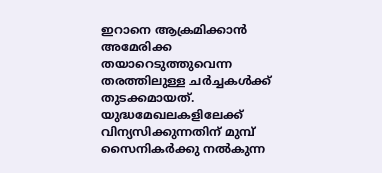ഇറാനെ ആക്രമിക്കാൻ അമേരിക്ക തയാറെടുത്തുവെന്ന തരത്തിലുള്ള ചർച്ചകൾക്ക് തുടക്കമായത്. യുദ്ധമേഖലകളിലേക്ക് വിന്യസിക്കുന്നതിന് മുമ്പ് സൈനികർക്കു നൽകുന്ന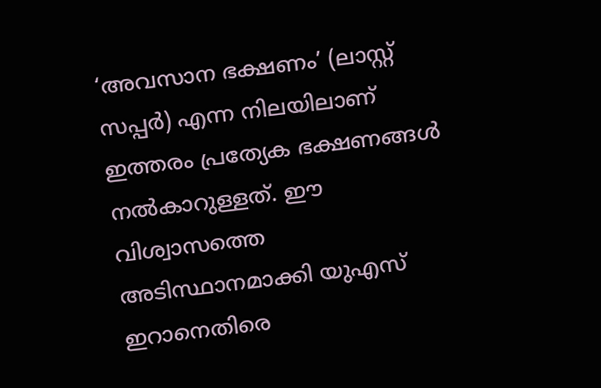‘അവസാന ഭക്ഷണം’ (ലാസ്റ്റ് സപ്പർ) എന്ന നിലയിലാണ് ഇത്തരം പ്രത്യേക ഭക്ഷണങ്ങൾ നൽകാറുള്ളത്. ഈ വിശ്വാസത്തെ അടിസ്ഥാനമാക്കി യുഎസ് ഇറാനെതിരെ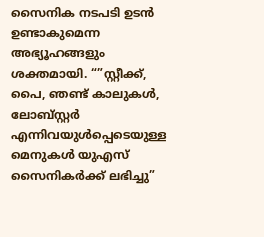സൈനിക നടപടി ഉടൻ ഉണ്ടാകുമെന്ന അഭ്യൂഹങ്ങളും ശക്തമായി. “”സ്റ്റീക്ക്, പൈ, ഞണ്ട് കാലുകൾ, ലോബ്സ്റ്റർ എന്നിവയുൾപ്പെടെയുള്ള മെനുകൾ യുഎസ് സൈനികർക്ക് ലഭിച്ചു”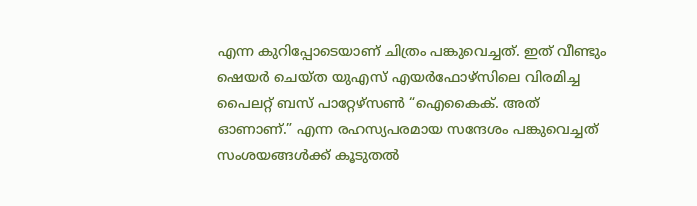എന്ന കുറിപ്പോടെയാണ് ചിത്രം പങ്കുവെച്ചത്. ഇത് വീണ്ടും ഷെയർ ചെയ്ത യുഎസ് എയർഫോഴ്സിലെ വിരമിച്ച പൈലറ്റ് ബസ് പാറ്റേഴ്‌സൺ “ഐകൈക്. അത് ഓണാണ്.” എന്ന രഹസ്യപരമായ സന്ദേശം പങ്കുവെച്ചത് സംശയങ്ങൾക്ക് കൂടുതൽ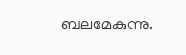ബലമേകുന്നു.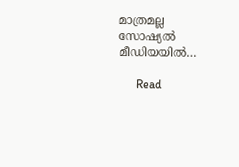മാത്രമല്ല സോഷ്യൽ മീഡിയയിൽ…

      Read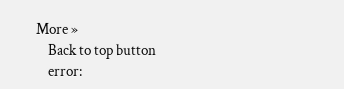More »
    Back to top button
    error: